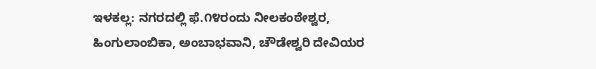ಇಳಕಲ್ಲ: ನಗರದಲ್ಲಿ ಫೆ.೧೪ರಂದು ನೀಲಕಂಠೇಶ್ವರ, ಹಿಂಗುಲಾಂಬಿಕಾ, ಅಂಬಾಭವಾನಿ, ಚೌಡೇಶ್ವರಿ ದೇವಿಯರ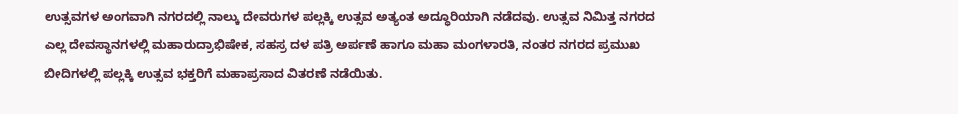ಉತ್ಸವಗಳ ಅಂಗವಾಗಿ ನಗರದಲ್ಲಿ ನಾಲ್ಕು ದೇವರುಗಳ ಪಲ್ಲಕ್ಕಿ ಉತ್ಸವ ಅತ್ಯಂತ ಅದ್ಧೂರಿಯಾಗಿ ನಡೆದವು. ಉತ್ಸವ ನಿಮಿತ್ತ ನಗರದ ಎಲ್ಲ ದೇವಸ್ಥಾನಗಳಲ್ಲಿ ಮಹಾರುದ್ರಾಭಿಷೇಕ, ಸಹಸ್ರ ದಳ ಪತ್ರಿ ಅರ್ಪಣೆ ಹಾಗೂ ಮಹಾ ಮಂಗಳಾರತಿ, ನಂತರ ನಗರದ ಪ್ರಮುಖ ಬೀದಿಗಳಲ್ಲಿ ಪಲ್ಲಕ್ಕಿ ಉತ್ಸವ ಭಕ್ತರಿಗೆ ಮಹಾಪ್ರಸಾದ ವಿತರಣೆ ನಡೆಯಿತು.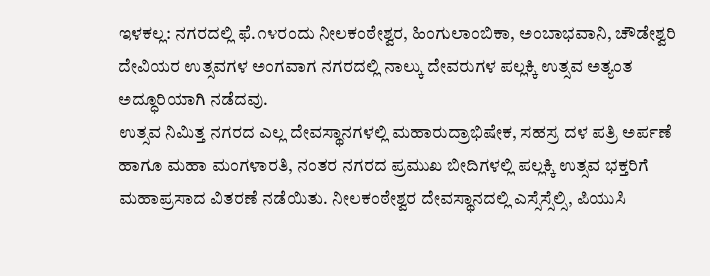ಇಳಕಲ್ಲ: ನಗರದಲ್ಲಿ ಫೆ.೧೪ರಂದು ನೀಲಕಂಠೇಶ್ವರ, ಹಿಂಗುಲಾಂಬಿಕಾ, ಅಂಬಾಭವಾನಿ, ಚೌಡೇಶ್ವರಿ ದೇವಿಯರ ಉತ್ಸವಗಳ ಅಂಗವಾಗ ನಗರದಲ್ಲಿ ನಾಲ್ಕು ದೇವರುಗಳ ಪಲ್ಲಕ್ಕಿ ಉತ್ಸವ ಅತ್ಯಂತ ಅದ್ಧೂರಿಯಾಗಿ ನಡೆದವು.
ಉತ್ಸವ ನಿಮಿತ್ತ ನಗರದ ಎಲ್ಲ ದೇವಸ್ಥಾನಗಳಲ್ಲಿ ಮಹಾರುದ್ರಾಭಿಷೇಕ, ಸಹಸ್ರ ದಳ ಪತ್ರಿ ಅರ್ಪಣೆ ಹಾಗೂ ಮಹಾ ಮಂಗಳಾರತಿ, ನಂತರ ನಗರದ ಪ್ರಮುಖ ಬೀದಿಗಳಲ್ಲಿ ಪಲ್ಲಕ್ಕಿ ಉತ್ಸವ ಭಕ್ತರಿಗೆ ಮಹಾಪ್ರಸಾದ ವಿತರಣೆ ನಡೆಯಿತು. ನೀಲಕಂಠೇಶ್ವರ ದೇವಸ್ಥಾನದಲ್ಲಿ ಎಸ್ಸೆಸ್ಸೆಲ್ಸಿ, ಪಿಯುಸಿ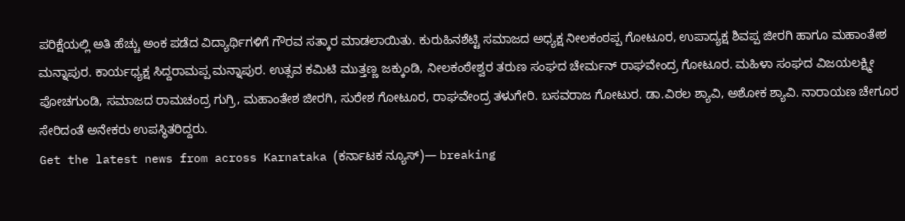ಪರಿಕ್ಷೆಯಲ್ಲಿ ಅತಿ ಹೆಚ್ಚು ಅಂಕ ಪಡೆದ ವಿದ್ಯಾರ್ಥಿಗಳಿಗೆ ಗೌರವ ಸತ್ಕಾರ ಮಾಡಲಾಯಿತು. ಕುರುಹಿನಶೆಟ್ಟಿ ಸಮಾಜದ ಅಧ್ಯಕ್ಷ ನೀಲಕಂಠಪ್ಪ ಗೋಟೂರ, ಉಪಾದ್ಯಕ್ಷ ಶಿವಪ್ಪ ಜೀರಗಿ ಹಾಗೂ ಮಹಾಂತೇಶ ಮನ್ನಾಪುರ. ಕಾರ್ಯಧ್ಯಕ್ಷ ಸಿದ್ದರಾಮಪ್ಪ ಮನ್ನಾಪುರ. ಉತ್ಸವ ಕಮಿಟಿ ಮುತ್ತಣ್ಣ ಜಕ್ಕುಂಡಿ, ನೀಲಕಂಠೇಶ್ವರ ತರುಣ ಸಂಘದ ಚೇರ್ಮನ್ ರಾಘವೇಂದ್ರ ಗೋಟೂರ. ಮಹಿಳಾ ಸಂಘದ ವಿಜಯಲಕ್ಷ್ಮೀ ಪೋಚಗುಂಡಿ, ಸಮಾಜದ ರಾಮಚಂದ್ರ ಗುಗ್ರಿ, ಮಹಾಂತೇಶ ಜೀರಗಿ, ಸುರೇಶ ಗೋಟೂರ, ರಾಘವೇಂದ್ರ ತಳುಗೇರಿ. ಬಸವರಾಜ ಗೋಟುರ. ಡಾ.ವಿಠಲ ಶ್ಯಾವಿ, ಅಶೋಕ ಶ್ಯಾವಿ. ನಾರಾಯಣ ಚೇಗೂರ ಸೇರಿದಂತೆ ಅನೇಕರು ಉಪಸ್ಥಿತರಿದ್ದರು.
Get the latest news from across Karnataka (ಕರ್ನಾಟಕ ನ್ಯೂಸ್)— breaking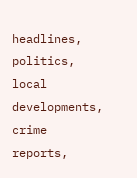headlines, politics, local developments, crime reports,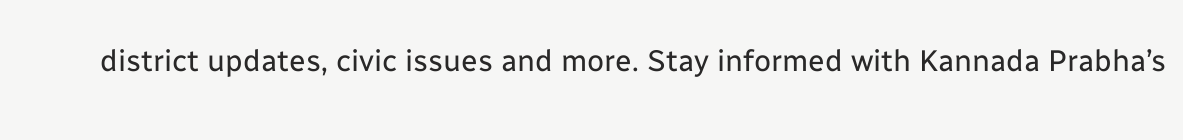district updates, civic issues and more. Stay informed with Kannada Prabha’s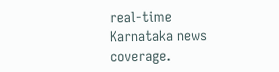real‑time Karnataka news coverage.